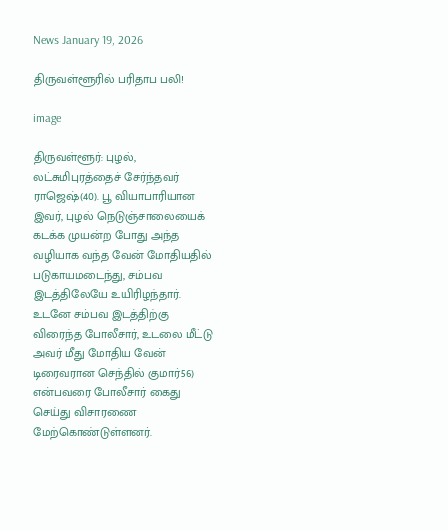News January 19, 2026

திருவள்ளூரில் பரிதாப பலி!

image

திருவள்ளூர்: புழல், லட்சுமிபுரத்தைச் சேர்ந்தவர் ராஜெஷ்(40). பூ வியாபாரியான இவர், புழல் நெடுஞ்சாலையைக் கடக்க முயன்ற போது அந்த வழியாக வந்த வேன் மோதியதில் படுகாயமடைந்து, சம்பவ இடத்திலேயே உயிரிழந்தார். உடனே சம்பவ இடத்திற்கு விரைந்த போலீசார், உடலை மீட்டு அவர் மீது மோதிய வேன் டிரைவரான செந்தில் குமார்56) என்பவரை போலீசார் கைது செய்து விசாரணை மேற்கொண்டுள்ளனர்.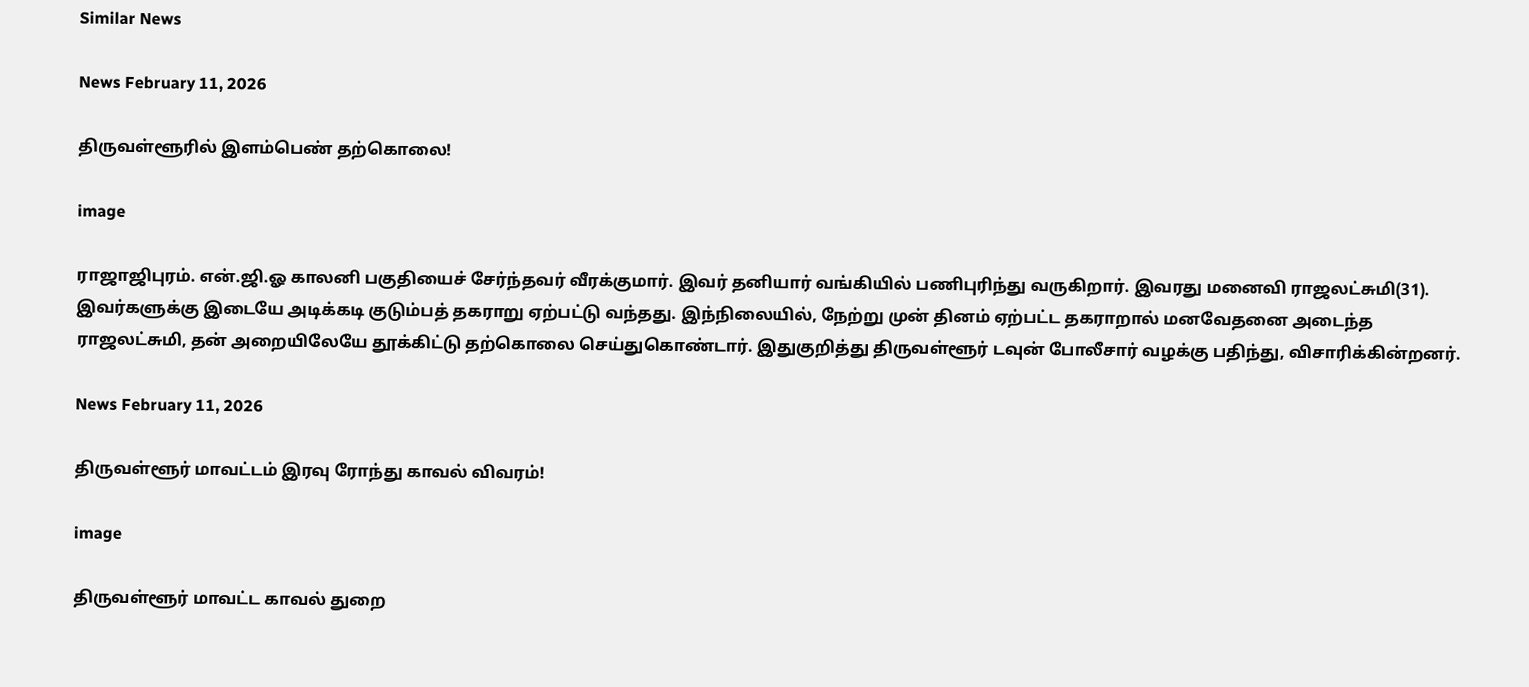Similar News

News February 11, 2026

திருவள்ளூரில் இளம்பெண் தற்கொலை!

image

ராஜாஜிபுரம். என்.ஜி.ஓ காலனி பகுதியைச் சேர்ந்தவர் வீரக்குமார். இவர் தனியார் வங்கியில் பணிபுரிந்து வருகிறார். இவரது மனைவி ராஜலட்சுமி(31). இவர்களுக்கு இடையே அடிக்கடி குடும்பத் தகராறு ஏற்பட்டு வந்தது. இந்நிலையில், நேற்று முன் தினம் ஏற்பட்ட தகராறால் மனவேதனை அடைந்த ராஜலட்சுமி, தன் அறையிலேயே தூக்கிட்டு தற்கொலை செய்துகொண்டார். இதுகுறித்து திருவள்ளூர் டவுன் போலீசார் வழக்கு பதிந்து, விசாரிக்கின்றனர்.

News February 11, 2026

திருவள்ளூர் மாவட்டம் இரவு ரோந்து காவல் விவரம்!

image

திருவள்ளூர் மாவட்ட காவல் துறை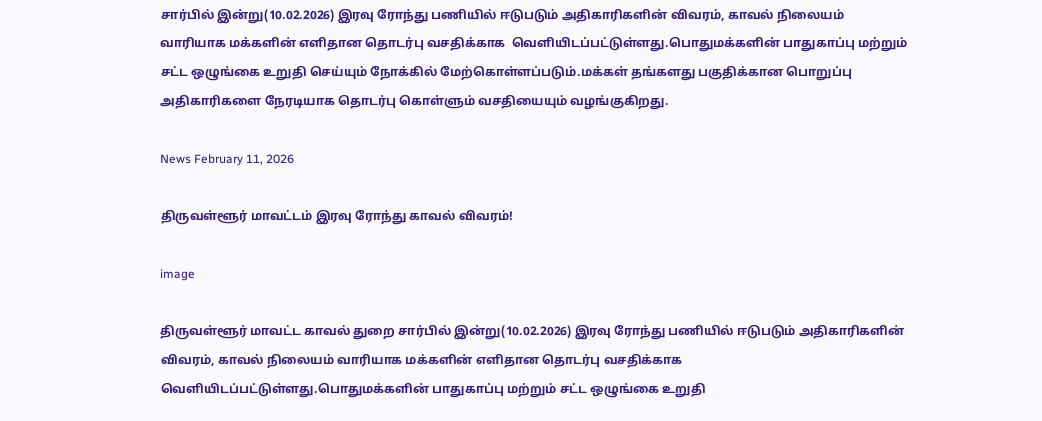சார்பில் இன்று‌(10.02.2026) இரவு ரோந்து பணியில் ஈடுபடும் அதிகாரிகளின் விவரம், காவல் நிலையம் வாரியாக மக்களின் எளிதான தொடர்பு வசதிக்காக  வெளியிடப்பட்டுள்ளது.பொதுமக்களின் பாதுகாப்பு மற்றும் சட்ட ஒழுங்கை உறுதி செய்யும் நோக்கில் மேற்கொள்ளப்படும்.மக்கள் தங்களது பகுதிக்கான பொறுப்பு அதிகாரிகளை நேரடியாக தொடர்பு கொள்ளும் வசதியையும் வழங்குகிறது.

News February 11, 2026

திருவள்ளூர் மாவட்டம் இரவு ரோந்து காவல் விவரம்!

image

திருவள்ளூர் மாவட்ட காவல் துறை சார்பில் இன்று‌(10.02.2026) இரவு ரோந்து பணியில் ஈடுபடும் அதிகாரிகளின் விவரம், காவல் நிலையம் வாரியாக மக்களின் எளிதான தொடர்பு வசதிக்காக  வெளியிடப்பட்டுள்ளது.பொதுமக்களின் பாதுகாப்பு மற்றும் சட்ட ஒழுங்கை உறுதி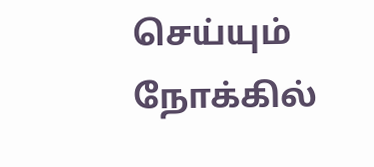செய்யும் நோக்கில்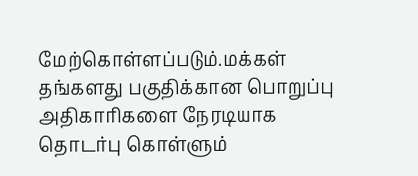மேற்கொள்ளப்படும்.மக்கள் தங்களது பகுதிக்கான பொறுப்பு அதிகாரிகளை நேரடியாக தொடர்பு கொள்ளும்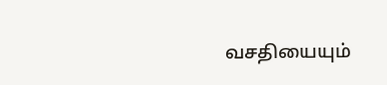வசதியையும்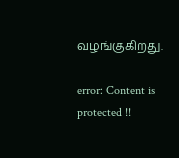வழங்குகிறது.

error: Content is protected !!